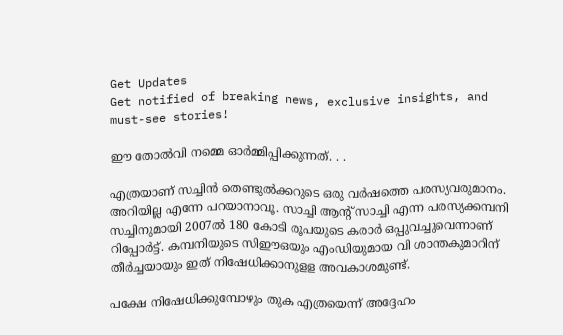Get Updates
Get notified of breaking news, exclusive insights, and must-see stories!

ഈ തോല്‍വി നമ്മെ ഓര്‍മ്മിപ്പിക്കുന്നത്. . .

എത്രയാണ് സച്ചിന്‍ തെണ്ടുല്‍ക്കറുടെ ഒരു വര്‍ഷത്തെ പരസ്യവരുമാനം. അറിയില്ല എന്നേ പറയാനാവൂ. സാച്ചി ആന്റ് സാച്ചി എന്ന പരസ്യക്കമ്പനി സച്ചിനുമായി 2007ല്‍ 180 കോടി രൂപയുടെ കരാര്‍ ഒപ്പുവച്ചുവെന്നാണ് റിപ്പോര്‍ട്ട്. കമ്പനിയുടെ സിഈഒയും എംഡിയുമായ വി ശാന്തകുമാറിന് തീര്‍ച്ചയായും ഇത് നിഷേധിക്കാനുളള അവകാശമുണ്ട്.

പക്ഷേ നിഷേധിക്കുമ്പോഴും തുക എത്രയെന്ന് അദ്ദേഹം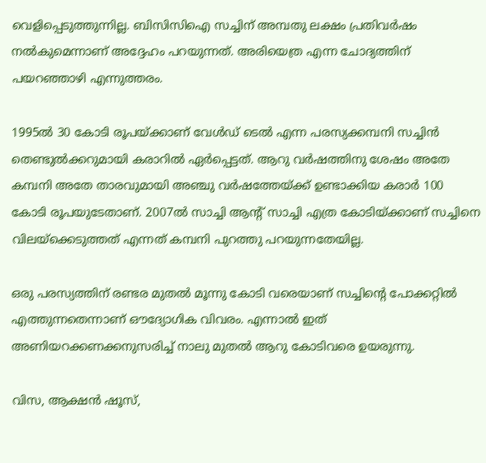വെളിപ്പെടുത്തുന്നില്ല. ബിസിസിഐ സച്ചിന് അമ്പതു ലക്ഷം പ്രതിവര്‍ഷം നല്‍കുമെന്നാണ് അദ്ദേഹം പറയുന്നത്. അരിയെത്ര എന്ന ചോദ്യത്തിന് പയറഞ്ഞാഴി എന്നുത്തരം.

1995ല്‍ 30 കോടി രൂപയ്ക്കാണ് വേള്‍ഡ് ടെല്‍ എന്ന പരസ്യക്കമ്പനി സച്ചിന്‍ തെണ്ടുല്‍ക്കറുമായി കരാറില്‍ ഏര്‍പ്പെട്ടത്. ആറു വര്‍ഷത്തിനു ശേഷം അതേ കമ്പനി അതേ താരവുമായി അഞ്ചു വര്‍ഷത്തേയ്ക്ക് ഉണ്ടാക്കിയ കരാര്‍ 100 കോടി രൂപയുടേതാണ്. 2007ല്‍ സാച്ചി ആന്റ് സാച്ചി എത്ര കോടിയ്ക്കാണ് സച്ചിനെ വിലയ്ക്കെടുത്തത് എന്നത് കമ്പനി പുറത്തു പറയുന്നതേയില്ല.

ഒരു പരസ്യത്തിന് രണ്ടര മുതല്‍ മൂന്നു കോടി വരെയാണ് സച്ചിന്റെ പോക്കറ്റില്‍ എത്തുന്നതെന്നാണ് ഔദ്യോഗിക വിവരം. എന്നാല്‍ ഇത് അണിയറക്കണക്കനുസരിച്ച് നാലു മുതല്‍ ആറു കോടിവരെ ഉയരുന്നു.

വിസ, ആക്ഷന്‍ ഷൂസ്,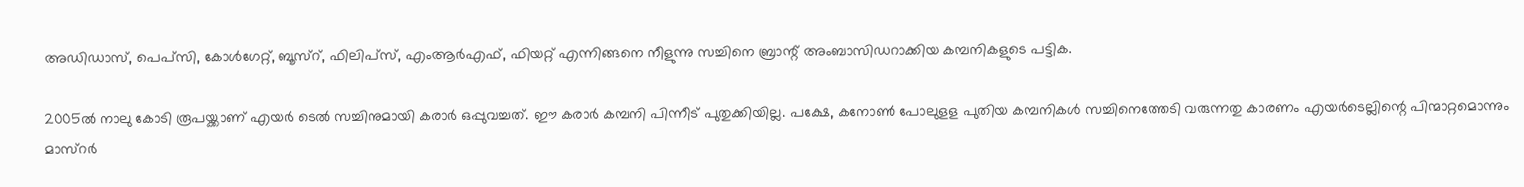അഡിഡാസ്, പെപ്സി, കോള്‍ഗേറ്റ്, ബൂസ്റ്, ഫിലിപ്സ്, എംആര്‍എഫ്, ഫിയറ്റ് എന്നിങ്ങനെ നീളുന്നു സച്ചിനെ ബ്രാന്റ് അംബാസിഡറാക്കിയ കമ്പനികളുടെ പട്ടിക.

2005ല്‍ നാലു കോടി രൂപയ്ക്കാണ് എയര്‍ ടെല്‍ സച്ചിനുമായി കരാര്‍ ഒപ്പുവച്ചത്. ഈ കരാര്‍ കമ്പനി പിന്നീട് പുതുക്കിയില്ല. പക്ഷേ, കനോണ്‍ പോലുളള പുതിയ കമ്പനികള്‍ സച്ചിനെത്തേടി വരുന്നതു കാരണം എയര്‍ടെല്ലിന്റെ പിന്മാറ്റമൊന്നും മാസ്റര്‍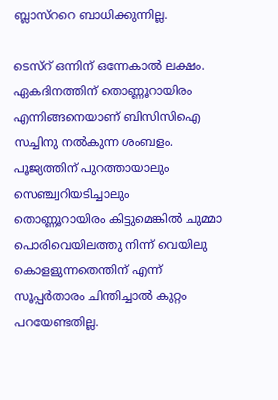ബ്ലാസ്ററെ ബാധിക്കുന്നില്ല.

ടെസ്റ് ഒന്നിന് ഒന്നേകാല്‍ ലക്ഷം. ഏകദിനത്തിന് തൊണ്ണൂറായിരം എന്നിങ്ങനെയാണ് ബിസിസിഐ സച്ചിനു നല്‍കുന്ന ശംബളം. പൂജ്യത്തിന് പുറത്തായാലും സെഞ്ച്വറിയടിച്ചാലും തൊണ്ണൂറായിരം കിട്ടുമെങ്കില്‍ ചുമ്മാ പൊരിവെയിലത്തു നിന്ന് വെയിലു കൊളളുന്നതെന്തിന് എന്ന് സൂപ്പര്‍താരം ചിന്തിച്ചാല്‍ കുറ്റം പറയേണ്ടതില്ല.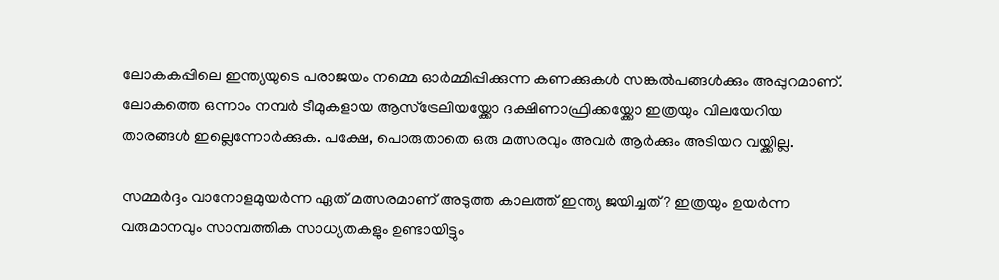ലോകകപ്പിലെ ഇന്ത്യയുടെ പരാജയം നമ്മെ ഓര്‍മ്മിപ്പിക്കുന്ന കണക്കുകള്‍ സങ്കല്‍പങ്ങള്‍ക്കും അപ്പുറമാണ്. ലോകത്തെ ഒന്നാം നമ്പര്‍ ടീമുകളായ ആസ്ട്രേലിയയ്ക്കോ ദക്ഷിണാഫ്രിക്കയ്ക്കോ ഇത്രയും വിലയേറിയ താരങ്ങള്‍ ഇല്ലെന്നോര്‍ക്കുക. പക്ഷേ, പൊരുതാതെ ഒരു മത്സരവും അവര്‍ ആര്‍ക്കും അടിയറ വയ്ക്കില്ല.

സമ്മര്‍ദ്ദം വാനോളമുയര്‍ന്ന ഏത് മത്സരമാണ് അടുത്ത കാലത്ത് ഇന്ത്യ ജയിച്ചത്? ഇത്രയും ഉയര്‍ന്ന വരുമാനവും സാമ്പത്തിക സാധ്യതകളും ഉണ്ടായിട്ടും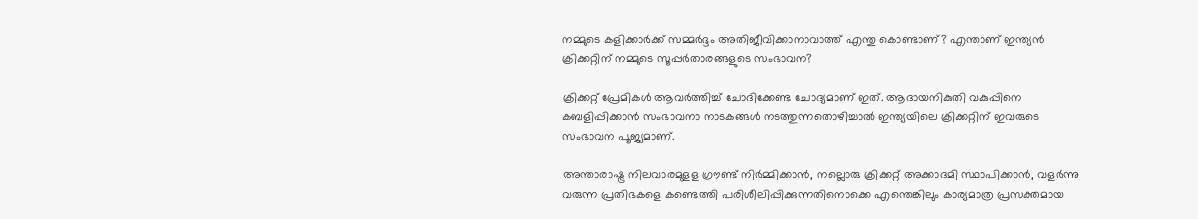നമ്മുടെ കളിക്കാര്‍ക്ക് സമ്മര്‍ദ്ദം അതിജീവിക്കാനാവാത്ത് എന്തു കൊണ്ടാണ്? എന്താണ് ഇന്ത്യന്‍ ക്രിക്കറ്റിന് നമ്മുടെ സൂപ്പര്‍താരങ്ങളുടെ സംഭാവന?

ക്രിക്കറ്റ് പ്രേമികള്‍ ആവര്‍ത്തിച്ച് ചോദിക്കേണ്ട ചോദ്യമാണ് ഇത്. ആദായനികുതി വകുപ്പിനെ കബളിപ്പിക്കാന്‍ സംഭാവനാ നാടകങ്ങള്‍ നടത്തുന്നതൊഴിച്ചാല്‍ ഇന്ത്യയിലെ ക്രിക്കറ്റിന് ഇവരുടെ സംഭാവന പൂജ്യമാണ്.

അന്താരാഷ്ട്ര നിലവാരമുളള ഗ്രൗണ്ട് നിര്‍മ്മിക്കാന്‍, നല്ലൊരു ക്രിക്കറ്റ് അക്കാദമി സ്ഥാപിക്കാന്‍, വളര്‍ന്നു വരുന്ന പ്രതിഭകളെ കണ്ടെത്തി പരിശീലിപ്പിക്കുന്നതിനൊക്കെ എന്തെങ്കിലും കാര്യമാത്ര പ്രസക്തമായ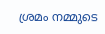ശ്രമം നമ്മുടെ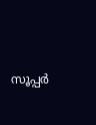സൂപ്പര്‍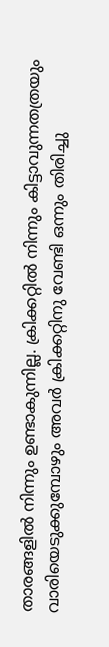താരങ്ങളില്‍ നിന്നും ഉണ്ടാകുന്നില്ല. ക്രിക്കറ്റില്‍ നിന്നും കിട്ടാവുന്നതത്രയും വാരിയെടുക്കുമ്പോഴും അവര്‍ ക്രിക്കറ്റിനു വേണ്ടി ഒന്നും തിരിച്ചു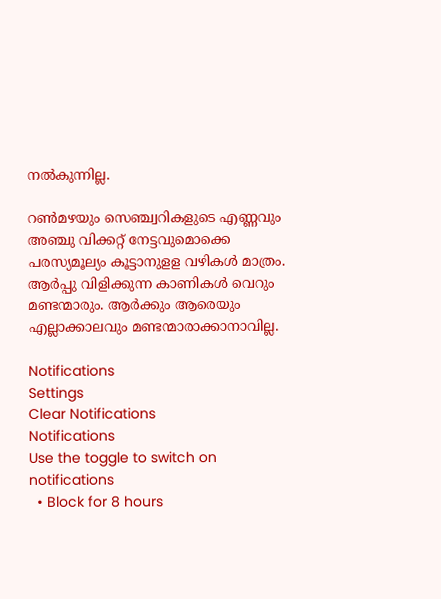നല്‍കുന്നില്ല.

റണ്‍മഴയും സെഞ്ച്വറികളുടെ എണ്ണവും അഞ്ചു വിക്കറ്റ് നേട്ടവുമൊക്കെ പരസ്യമൂല്യം കൂട്ടാനുളള വഴികള്‍ മാത്രം. ആര്‍പ്പു വിളിക്കുന്ന കാണികള്‍ വെറും മണ്ടന്മാരും. ആര്‍ക്കും ആരെയും എല്ലാക്കാലവും മണ്ടന്മാരാക്കാനാവില്ല.

Notifications
Settings
Clear Notifications
Notifications
Use the toggle to switch on notifications
  • Block for 8 hours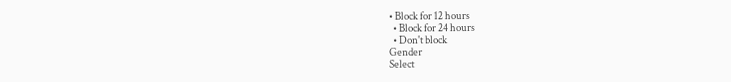• Block for 12 hours
  • Block for 24 hours
  • Don't block
Gender
Select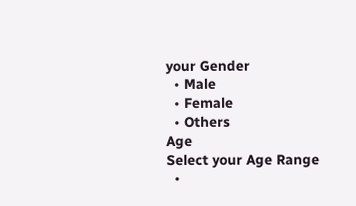your Gender
  • Male
  • Female
  • Others
Age
Select your Age Range
  •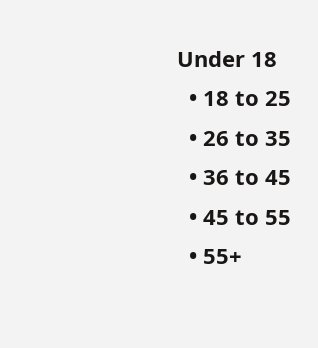Under 18
  • 18 to 25
  • 26 to 35
  • 36 to 45
  • 45 to 55
  • 55+